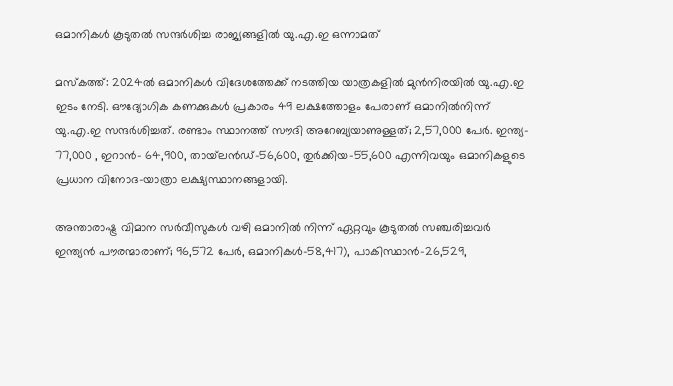ഒമാനികൾ കൂടുതൽ സന്ദർശിച്ച രാജ്യങ്ങളിൽ യു.എ.ഇ ഒന്നാമത്

മസ്കത്ത്: 2024ൽ ഒമാനികൾ വിദേശത്തേക്ക് നടത്തിയ യാത്രകളിൽ മുൻനിരയിൽ യു.എ.ഇ ഇടം നേടി. ഔദ്യോഗിക കണക്കുകൾ പ്രകാരം 49 ലക്ഷത്തോളം പേരാണ് ഒമാനിൽനിന്ന് യു.എ.ഇ സന്ദർശിച്ചത്. രണ്ടാം സ്ഥാനത്ത് സൗദി അറേബ്യയാണുള്ളത്; 2,57,000 പേർ. ഇന്ത്യ- 77,000 , ഇറാൻ- 64,900, തായ്‍ലൻഡ്-56,600, തുർക്കിയ-55,600 എന്നിവയും ഒമാനികളുടെ പ്രധാന വിനോദ-യാത്രാ ലക്ഷ്യസ്ഥാനങ്ങളായി.

അന്താരാഷ്ട്ര വിമാന സർവീസുകൾ വഴി ഒമാനിൽ നിന്ന് ഏറ്റവും കൂടുതൽ സഞ്ചരിച്ചവർ ഇന്ത്യൻ പൗരന്മാരാണ്; 96,572 പേർ, ഒമാനികൾ-58,417), പാകിസ്ഥാൻ-26,529,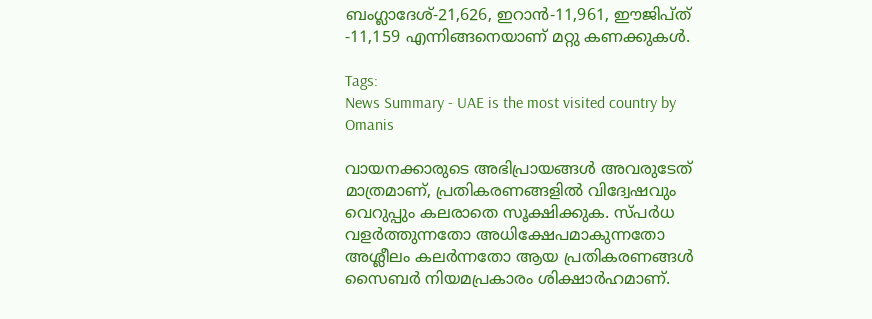ബംഗ്ലാദേശ്-21,626, ഇറാൻ-11,961, ഈജിപ്ത് -11,159 എന്നിങ്ങനെയാണ് മറ്റു കണക്കുകൾ.

Tags:
News Summary - UAE is the most visited country by Omanis

വായനക്കാരുടെ അഭിപ്രായങ്ങള്‍ അവരുടേത് മാത്രമാണ്, പ്രതികരണങ്ങളിൽ വിദ്വേഷവും വെറുപ്പും കലരാതെ സൂക്ഷിക്കുക. സ്പർധ വളർത്തുന്നതോ അധിക്ഷേപമാകുന്നതോ അശ്ലീലം കലർന്നതോ ആയ പ്രതികരണങ്ങൾ സൈബർ നിയമപ്രകാരം ശിക്ഷാർഹമാണ്.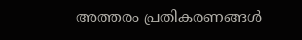അത്തരം പ്രതികരണങ്ങൾ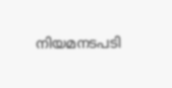നിയമനടപടി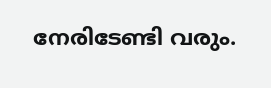നേരിടേണ്ടി വരും.